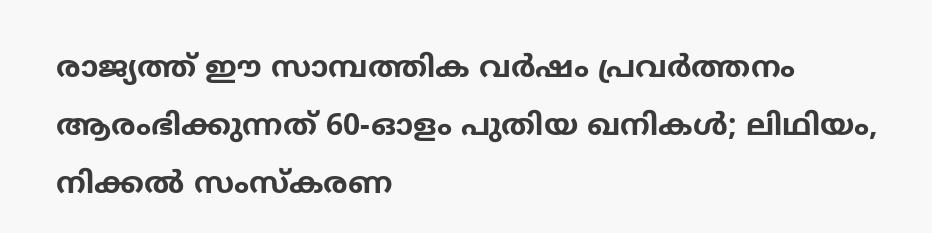രാജ്യത്ത് ഈ സാമ്പത്തിക വർഷം പ്രവർത്തനം ആരംഭിക്കുന്നത് 60-ഓളം പുതിയ ഖനികൾ; ലിഥിയം, നിക്കൽ സംസ്‌കരണ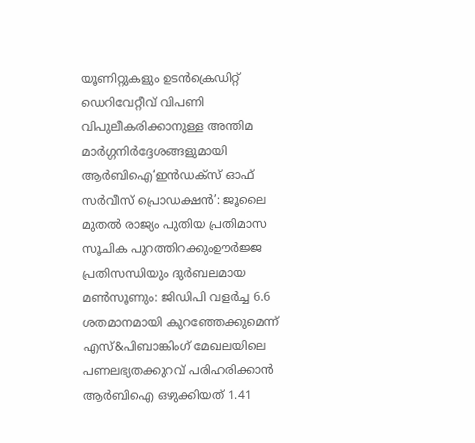യൂണിറ്റുകളും ഉടൻക്രെഡിറ്റ് ഡെറിവേറ്റീവ് വിപണി വിപുലീകരിക്കാനുള്ള അന്തിമ മാർഗ്ഗനിർദ്ദേശങ്ങളുമായി ആർബിഐ‘ഇൻഡക്സ് ഓഫ് സർവീസ് പ്രൊഡക്ഷൻ’: ജൂലൈ മുതൽ രാജ്യം പുതിയ പ്രതിമാസ സൂചിക പുറത്തിറക്കുംഊർജ്ജ പ്രതിസന്ധിയും ദുർബലമായ മൺസൂണും: ജിഡിപി വളർച്ച 6.6 ശതമാനമായി കുറഞ്ഞേക്കുമെന്ന് എസ്&പിബാങ്കിംഗ് മേഖലയിലെ പണലഭ്യതക്കുറവ് പരിഹരിക്കാൻ ആർബിഐ ഒഴുക്കിയത് 1.41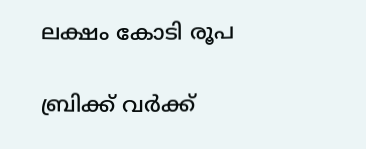ലക്ഷം കോടി രൂപ

ബ്രിക്ക് വര്‍ക്ക്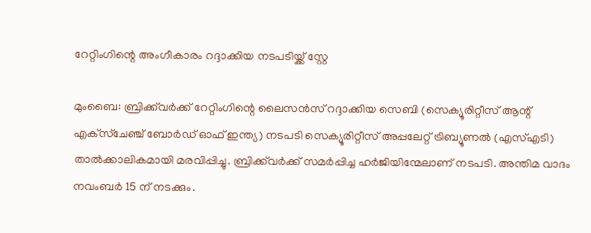റേറ്റിംഗിന്റെ അംഗീകാരം റദ്ദാക്കിയ നടപടിയ്ക്ക് സ്റ്റേ

മുംബൈ: ബ്രിക്ക്‌വര്‍ക്ക് റേറ്റിംഗിന്റെ ലൈസന്‍സ് റദ്ദാക്കിയ സെബി (സെക്യൂരിറ്റീസ് ആന്റ് എക്‌സ്‌ചേഞ്ച് ബോര്‍ഡ് ഓഫ് ഇന്ത്യ) നടപടി സെക്യൂരിറ്റീസ് അപ്പലേറ്റ് ട്രിബ്യൂണല്‍ (എസ്എടി) താല്‍ക്കാലികമായി മരവിപ്പിച്ചു. ബ്രിക്ക്‌വര്‍ക്ക് സമര്‍പ്പിച്ച ഹര്‍ജിയിന്മേലാണ് നടപടി. അന്തിമ വാദം നവംബര്‍ 15 ന് നടക്കും.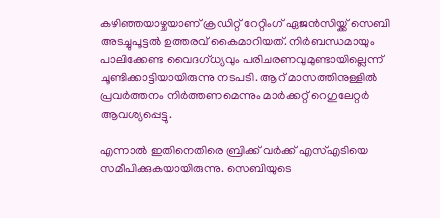കഴിഞ്ഞയാഴ്ചയാണ് ക്രഡിറ്റ് റേറ്റിംഗ് ഏജന്‍സിയ്ക്ക്‌ സെബി അടച്ചുപൂട്ടല്‍ ഉത്തരവ് കൈമാറിയത്. നിര്‍ബന്ധമായും പാലിക്കേണ്ട വൈദഗ്ധ്യവും പരിചരണവുമുണ്ടായില്ലെന്ന് ചൂണ്ടിക്കാട്ടിയായിരുന്നു നടപടി. ആറ് മാസത്തിനുള്ളില്‍ പ്രവര്‍ത്തനം നിര്‍ത്തണമെന്നും മാര്‍ക്കറ്റ് റെഗുലേറ്റര്‍ ആവശ്യപ്പെട്ടു.

എന്നാല്‍ ഇതിനെതിരെ ബ്രിക്ക് വര്‍ക്ക് എസ്എടിയെ സമീപിക്കുകയായിരുന്നു. സെബിയുടെ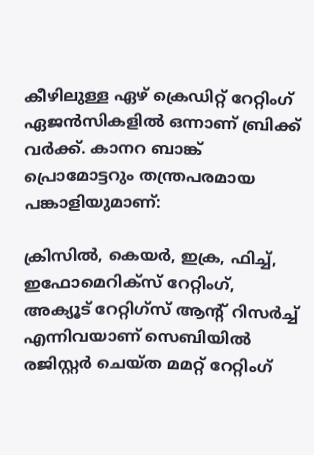കീഴിലുള്ള ഏഴ് ക്രെഡിറ്റ് റേറ്റിംഗ് ഏജന്‍സികളില്‍ ഒന്നാണ് ബ്രിക്ക് വര്‍ക്ക്. കാനറ ബാങ്ക് പ്രൊമോട്ടറും തന്ത്രപരമായ പങ്കാളിയുമാണ്:

ക്രിസില്‍, കെയര്‍, ഇക്ര, ഫിച്ച്, ഇഫോമെറിക്‌സ് റേറ്റിംഗ്, അക്യൂട് റേറ്റിഗ്‌സ് ആന്റ് റിസര്‍ച്ച് എന്നിവയാണ് സെബിയില്‍ രജിസ്റ്റര്‍ ചെയ്ത മമറ്റ് റേറ്റിംഗ്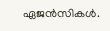ഏജന്‍സികള്‍.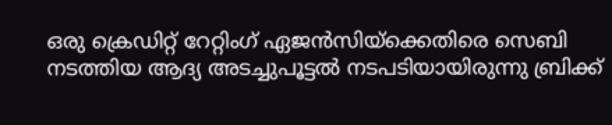ഒരു ക്രെഡിറ്റ് റേറ്റിംഗ് ഏജന്‍സിയ്‌ക്കെതിരെ സെബി നടത്തിയ ആദ്യ അടച്ചുപൂട്ടല്‍ നടപടിയായിരുന്നു ബ്രിക്ക്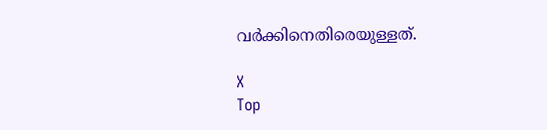വര്‍ക്കിനെതിരെയുള്ളത്.

X
Top